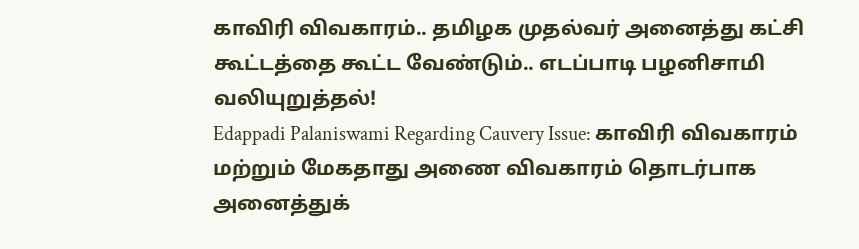காவிரி விவகாரம்.. தமிழக முதல்வர் அனைத்து கட்சி கூட்டத்தை கூட்ட வேண்டும்.. எடப்பாடி பழனிசாமி வலியுறுத்தல்!
Edappadi Palaniswami Regarding Cauvery Issue: காவிரி விவகாரம் மற்றும் மேகதாது அணை விவகாரம் தொடர்பாக அனைத்துக்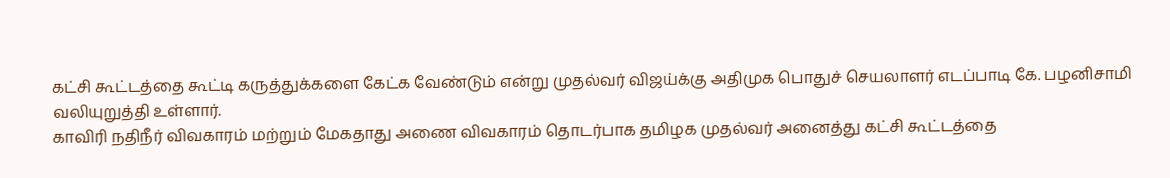கட்சி கூட்டத்தை கூட்டி கருத்துக்களை கேட்க வேண்டும் என்று முதல்வர் விஜய்க்கு அதிமுக பொதுச் செயலாளர் எடப்பாடி கே. பழனிசாமி வலியுறுத்தி உள்ளார்.
காவிரி நதிநீர் விவகாரம் மற்றும் மேகதாது அணை விவகாரம் தொடர்பாக தமிழக முதல்வர் அனைத்து கட்சி கூட்டத்தை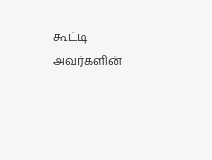கூட்டி அவர்களின்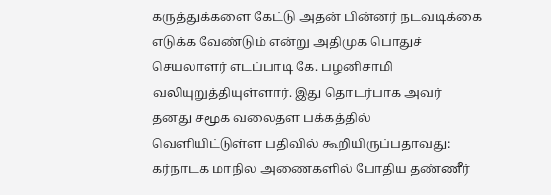கருத்துக்களை கேட்டு அதன் பின்னர் நடவடிக்கை எடுக்க வேண்டும் என்று அதிமுக பொதுச் செயலாளர் எடப்பாடி கே. பழனிசாமி வலியுறுத்தியுள்ளார். இது தொடர்பாக அவர் தனது சமூக வலைதள பக்கத்தில் வெளியிட்டுள்ள பதிவில் கூறியிருப்பதாவது: கர்நாடக மாநில அணைகளில் போதிய தண்ணீர்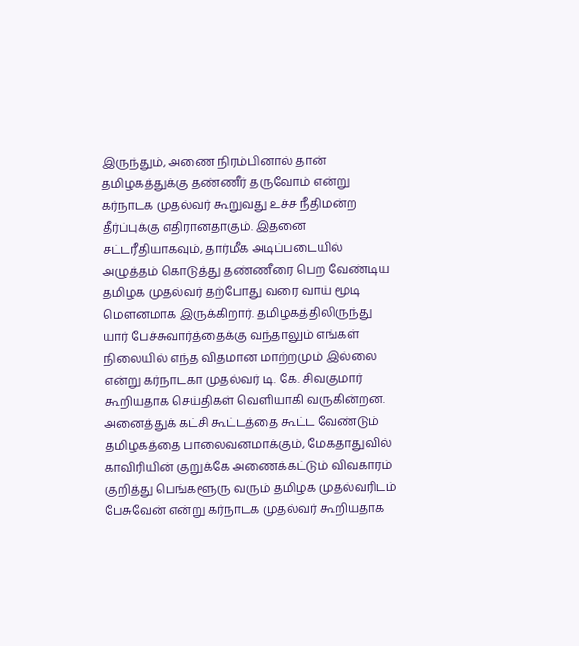இருந்தும், அணை நிரம்பினால் தான் தமிழகத்துக்கு தண்ணீர் தருவோம் என்று கர்நாடக முதல்வர் கூறுவது உச்ச நீதிமன்ற தீர்ப்புக்கு எதிரானதாகும். இதனை சட்டரீதியாகவும், தார்மீக அடிப்படையில் அழுத்தம் கொடுத்து தண்ணீரை பெற வேண்டிய தமிழக முதல்வர் தற்போது வரை வாய் மூடி மௌனமாக இருக்கிறார். தமிழகத்திலிருந்து யார் பேச்சுவார்த்தைக்கு வந்தாலும் எங்கள் நிலையில் எந்த விதமான மாற்றமும் இல்லை என்று கர்நாடகா முதல்வர் டி. கே. சிவகுமார் கூறியதாக செய்திகள் வெளியாகி வருகின்றன.
அனைத்துக் கட்சி கூட்டத்தை கூட்ட வேண்டும்
தமிழகத்தை பாலைவனமாக்கும், மேகதாதுவில் காவிரியின் குறுக்கே அணைக்கட்டும் விவகாரம் குறித்து பெங்களூரு வரும் தமிழக முதல்வரிடம் பேசுவேன் என்று கர்நாடக முதல்வர் கூறியதாக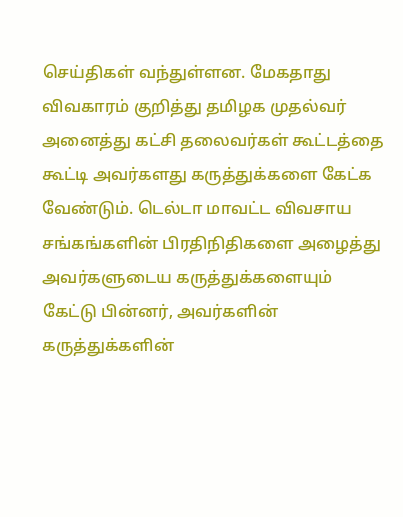செய்திகள் வந்துள்ளன. மேகதாது விவகாரம் குறித்து தமிழக முதல்வர் அனைத்து கட்சி தலைவர்கள் கூட்டத்தை கூட்டி அவர்களது கருத்துக்களை கேட்க வேண்டும். டெல்டா மாவட்ட விவசாய சங்கங்களின் பிரதிநிதிகளை அழைத்து அவர்களுடைய கருத்துக்களையும் கேட்டு பின்னர், அவர்களின் கருத்துக்களின்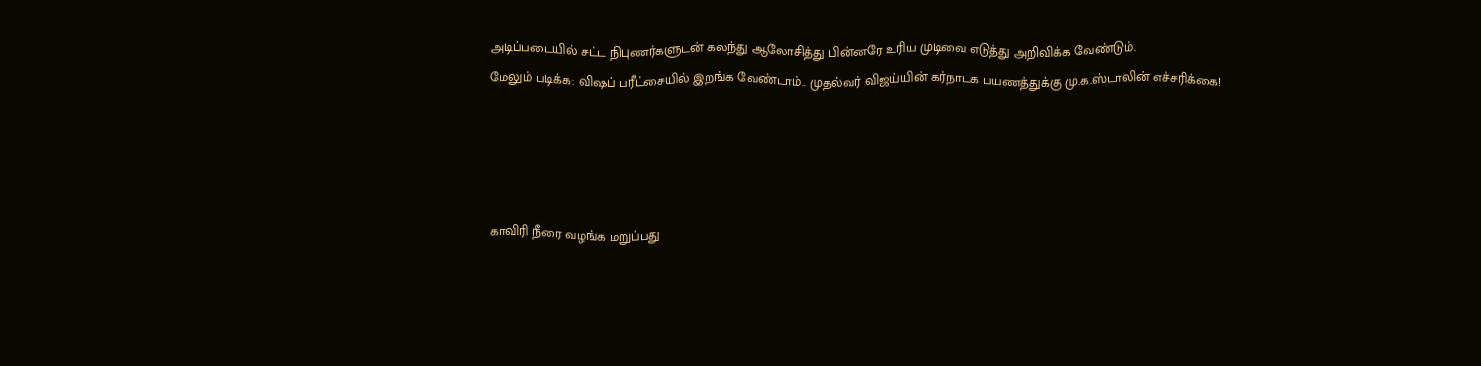அடிப்படையில் சட்ட நிபுணர்களுடன் கலந்து ஆலோசித்து பின்னரே உரிய முடிவை எடுத்து அறிவிக்க வேண்டும்.
மேலும் படிக்க: விஷப் பரீட்சையில் இறங்க வேண்டாம்.. முதல்வர் விஜய்யின் கர்நாடக பயணத்துக்கு மு.க.ஸ்டாலின் எச்சரிக்கை!




காவிரி நீரை வழங்க மறுப்பது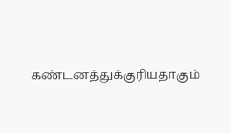கண்டனத்துக்குரியதாகும்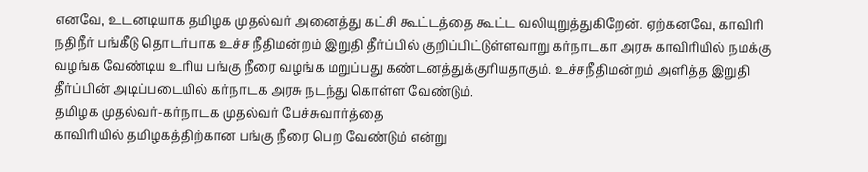எனவே, உடனடியாக தமிழக முதல்வர் அனைத்து கட்சி கூட்டத்தை கூட்ட வலியுறுத்துகிறேன். ஏற்கனவே, காவிரி நதிநீர் பங்கீடு தொடர்பாக உச்ச நீதிமன்றம் இறுதி தீர்ப்பில் குறிப்பிட்டுள்ளவாறு கர்நாடகா அரசு காவிரியில் நமக்கு வழங்க வேண்டிய உரிய பங்கு நீரை வழங்க மறுப்பது கண்டனத்துக்குரியதாகும். உச்சநீதிமன்றம் அளித்த இறுதி தீர்ப்பின் அடிப்படையில் கர்நாடக அரசு நடந்து கொள்ள வேண்டும்.
தமிழக முதல்வர்-கர்நாடக முதல்வர் பேச்சுவார்த்தை
காவிரியில் தமிழகத்திற்கான பங்கு நீரை பெற வேண்டும் என்று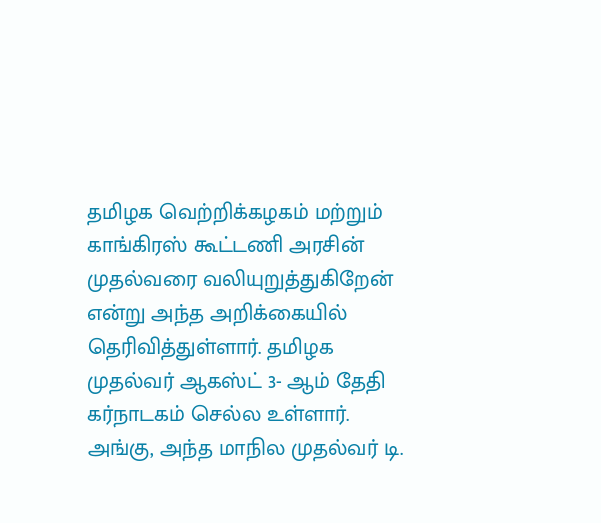தமிழக வெற்றிக்கழகம் மற்றும் காங்கிரஸ் கூட்டணி அரசின் முதல்வரை வலியுறுத்துகிறேன் என்று அந்த அறிக்கையில் தெரிவித்துள்ளார். தமிழக முதல்வர் ஆகஸ்ட் 3- ஆம் தேதி கர்நாடகம் செல்ல உள்ளார். அங்கு, அந்த மாநில முதல்வர் டி.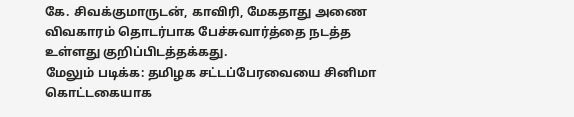கே. சிவக்குமாருடன், காவிரி, மேகதாது அணை விவகாரம் தொடர்பாக பேச்சுவார்த்தை நடத்த உள்ளது குறிப்பிடத்தக்கது.
மேலும் படிக்க: தமிழக சட்டப்பேரவையை சினிமா கொட்டகையாக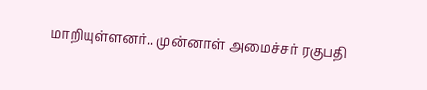மாறியுள்ளனர்.. முன்னாள் அமைச்சர் ரகுபதி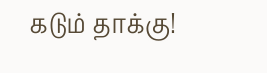கடும் தாக்கு!